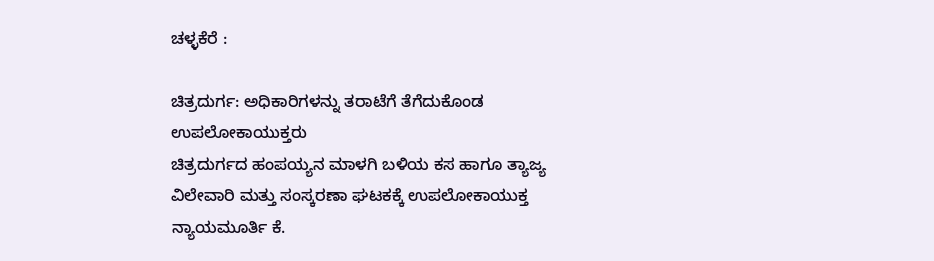ಚಳ್ಳಕೆರೆ :

ಚಿತ್ರದುರ್ಗ: ಅಧಿಕಾರಿಗಳನ್ನು ತರಾಟೆಗೆ ತೆಗೆದುಕೊಂಡ
ಉಪಲೋಕಾಯುಕ್ತರು
ಚಿತ್ರದುರ್ಗದ ಹಂಪಯ್ಯನ ಮಾಳಗಿ ಬಳಿಯ ಕಸ ಹಾಗೂ ತ್ಯಾಜ್ಯ
ವಿಲೇವಾರಿ ಮತ್ತು ಸಂಸ್ಕರಣಾ ಘಟಕಕ್ಕೆ ಉಪಲೋಕಾಯುಕ್ತ
ನ್ಯಾಯಮೂರ್ತಿ ಕೆ.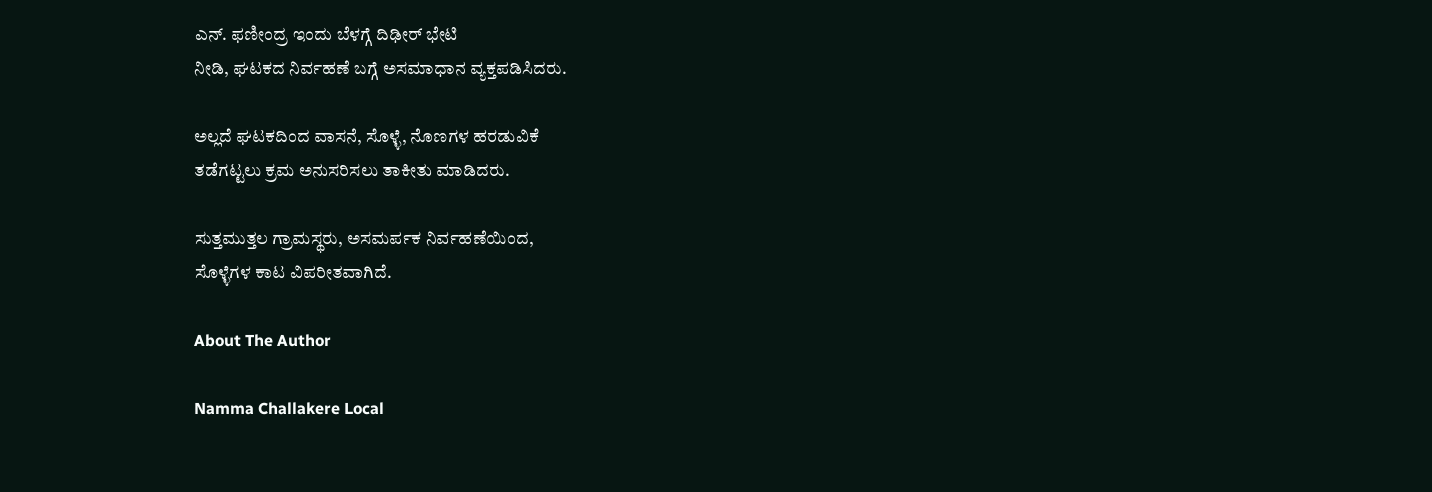ಎನ್. ಫಣೀಂದ್ರ ಇಂದು ಬೆಳಗ್ಗೆ ದಿಢೀರ್ ಭೇಟಿ
ನೀಡಿ, ಘಟಕದ ನಿರ್ವಹಣೆ ಬಗ್ಗೆ ಅಸಮಾಧಾನ ವ್ಯಕ್ತಪಡಿಸಿದರು.

ಅಲ್ಲದೆ ಘಟಕದಿಂದ ವಾಸನೆ, ಸೊಳ್ಳೆ, ನೊಣಗಳ ಹರಡುವಿಕೆ
ತಡೆಗಟ್ಟಲು ಕ್ರಮ ಅನುಸರಿಸಲು ತಾಕೀತು ಮಾಡಿದರು.

ಸುತ್ತಮುತ್ತಲ ಗ್ರಾಮಸ್ಥರು, ಅಸಮರ್ಪಕ ನಿರ್ವಹಣೆಯಿಂದ,
ಸೊಳ್ಳೆಗಳ ಕಾಟ ವಿಪರೀತವಾಗಿದೆ.

About The Author

Namma Challakere Local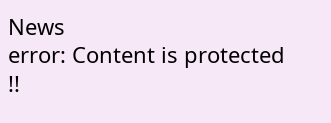News
error: Content is protected !!